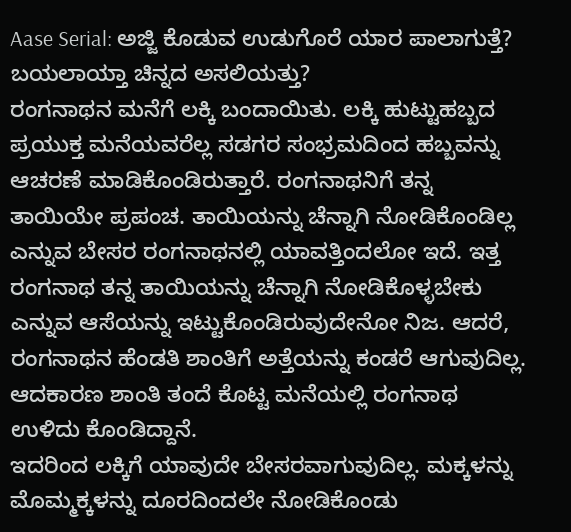Aase Serial: ಅಜ್ಜಿ ಕೊಡುವ ಉಡುಗೊರೆ ಯಾರ ಪಾಲಾಗುತ್ತೆ? ಬಯಲಾಯ್ತಾ ಚಿನ್ನದ ಅಸಲಿಯತ್ತು?
ರಂಗನಾಥನ ಮನೆಗೆ ಲಕ್ಕಿ ಬಂದಾಯಿತು. ಲಕ್ಕಿ ಹುಟ್ಟುಹಬ್ಬದ ಪ್ರಯುಕ್ತ ಮನೆಯವರೆಲ್ಲ ಸಡಗರ ಸಂಭ್ರಮದಿಂದ ಹಬ್ಬವನ್ನು ಆಚರಣೆ ಮಾಡಿಕೊಂಡಿರುತ್ತಾರೆ. ರಂಗನಾಥನಿಗೆ ತನ್ನ ತಾಯಿಯೇ ಪ್ರಪಂಚ. ತಾಯಿಯನ್ನು ಚೆನ್ನಾಗಿ ನೋಡಿಕೊಂಡಿಲ್ಲ ಎನ್ನುವ ಬೇಸರ ರಂಗನಾಥನಲ್ಲಿ ಯಾವತ್ತಿಂದಲೋ ಇದೆ. ಇತ್ತ ರಂಗನಾಥ ತನ್ನ ತಾಯಿಯನ್ನು ಚೆನ್ನಾಗಿ ನೋಡಿಕೊಳ್ಳಬೇಕು ಎನ್ನುವ ಆಸೆಯನ್ನು ಇಟ್ಟುಕೊಂಡಿರುವುದೇನೋ ನಿಜ. ಆದರೆ, ರಂಗನಾಥನ ಹೆಂಡತಿ ಶಾಂತಿಗೆ ಅತ್ತೆಯನ್ನು ಕಂಡರೆ ಆಗುವುದಿಲ್ಲ. ಆದಕಾರಣ ಶಾಂತಿ ತಂದೆ ಕೊಟ್ಟ ಮನೆಯಲ್ಲಿ ರಂಗನಾಥ ಉಳಿದು ಕೊಂಡಿದ್ದಾನೆ.
ಇದರಿಂದ ಲಕ್ಕಿಗೆ ಯಾವುದೇ ಬೇಸರವಾಗುವುದಿಲ್ಲ. ಮಕ್ಕಳನ್ನು ಮೊಮ್ಮಕ್ಕಳನ್ನು ದೂರದಿಂದಲೇ ನೋಡಿಕೊಂಡು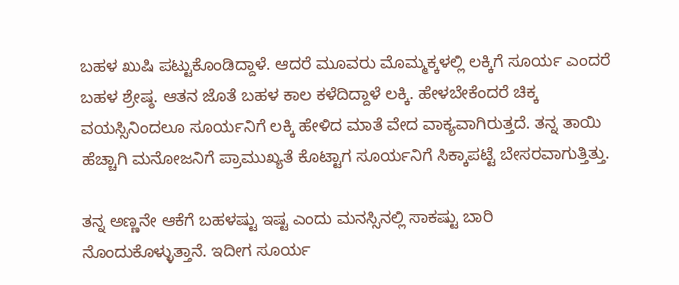ಬಹಳ ಖುಷಿ ಪಟ್ಟುಕೊಂಡಿದ್ದಾಳೆ. ಆದರೆ ಮೂವರು ಮೊಮ್ಮಕ್ಕಳಲ್ಲಿ ಲಕ್ಕಿಗೆ ಸೂರ್ಯ ಎಂದರೆ ಬಹಳ ಶ್ರೇಷ್ಠ. ಆತನ ಜೊತೆ ಬಹಳ ಕಾಲ ಕಳೆದಿದ್ದಾಳೆ ಲಕ್ಕಿ. ಹೇಳಬೇಕೆಂದರೆ ಚಿಕ್ಕ ವಯಸ್ಸಿನಿಂದಲೂ ಸೂರ್ಯನಿಗೆ ಲಕ್ಕಿ ಹೇಳಿದ ಮಾತೆ ವೇದ ವಾಕ್ಯವಾಗಿರುತ್ತದೆ. ತನ್ನ ತಾಯಿ ಹೆಚ್ಚಾಗಿ ಮನೋಜನಿಗೆ ಪ್ರಾಮುಖ್ಯತೆ ಕೊಟ್ಟಾಗ ಸೂರ್ಯನಿಗೆ ಸಿಕ್ಕಾಪಟ್ಟೆ ಬೇಸರವಾಗುತ್ತಿತ್ತು.

ತನ್ನ ಅಣ್ಣನೇ ಆಕೆಗೆ ಬಹಳಷ್ಟು ಇಷ್ಟ ಎಂದು ಮನಸ್ಸಿನಲ್ಲಿ ಸಾಕಷ್ಟು ಬಾರಿ ನೊಂದುಕೊಳ್ಳುತ್ತಾನೆ. ಇದೀಗ ಸೂರ್ಯ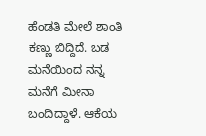ಹೆಂಡತಿ ಮೇಲೆ ಶಾಂತಿ ಕಣ್ಣು ಬಿದ್ದಿದೆ. ಬಡ ಮನೆಯಿಂದ ನನ್ನ ಮನೆಗೆ ಮೀನಾ ಬಂದಿದ್ದಾಳೆ. ಆಕೆಯ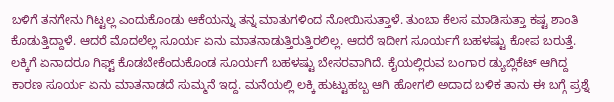ಬಳಿಗೆ ತನಗೇನು ಗಿಟ್ಟಲ್ಲ ಎಂದುಕೊಂಡು ಆಕೆಯನ್ನು ತನ್ನ ಮಾತುಗಳಿಂದ ನೋಯಿಸುತ್ತಾಳೆ. ತುಂಬಾ ಕೆಲಸ ಮಾಡಿಸುತ್ತಾ ಕಷ್ಟ ಶಾಂತಿ ಕೊಡುತ್ತಿದ್ದಾಳೆ. ಆದರೆ ಮೊದಲೆಲ್ಲ ಸೂರ್ಯ ಏನು ಮಾತನಾಡುತ್ತಿರುತ್ತಿರಲಿಲ್ಲ. ಆದರೆ ಇದೀಗ ಸೂರ್ಯಗೆ ಬಹಳಷ್ಟು ಕೋಪ ಬರುತ್ತೆ. ಲಕ್ಕಿಗೆ ಏನಾದರೂ ಗಿಫ್ಟ್ ಕೊಡಬೇಕೆಂದುಕೊಂಡ ಸೂರ್ಯಗೆ ಬಹಳಷ್ಟು ಬೇಸರವಾಗಿದೆ. ಕೈಯಲ್ಲಿರುವ ಬಂಗಾರ ಡ್ಯುಬ್ಲಿಕೆಟ್ ಆಗಿದ್ದ ಕಾರಣ ಸೂರ್ಯ ಏನು ಮಾತನಾಡದೆ ಸುಮ್ಮನೆ ಇದ್ದ. ಮನೆಯಲ್ಲಿ ಲಕ್ಕಿ ಹುಟ್ಟುಹಬ್ಬ ಆಗಿ ಹೋಗಲಿ ಅದಾದ ಬಳಿಕ ತಾನು ಈ ಬಗ್ಗೆ ಪ್ರಶ್ನೆ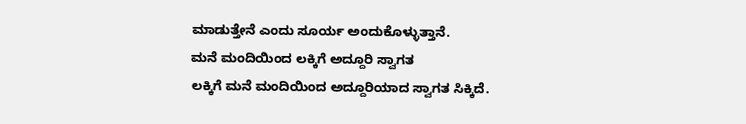ಮಾಡುತ್ತೇನೆ ಎಂದು ಸೂರ್ಯ ಅಂದುಕೊಳ್ಳುತ್ತಾನೆ.
ಮನೆ ಮಂದಿಯಿಂದ ಲಕ್ಕಿಗೆ ಅದ್ದೂರಿ ಸ್ವಾಗತ
ಲಕ್ಕಿಗೆ ಮನೆ ಮಂದಿಯಿಂದ ಅದ್ದೂರಿಯಾದ ಸ್ವಾಗತ ಸಿಕ್ಕಿದೆ.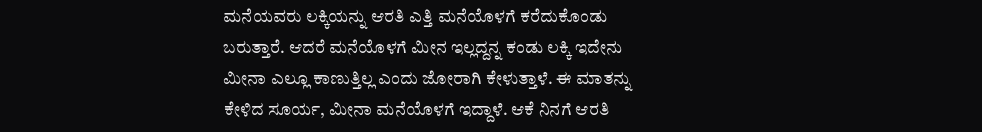ಮನೆಯವರು ಲಕ್ಕಿಯನ್ನು ಆರತಿ ಎತ್ತಿ ಮನೆಯೊಳಗೆ ಕರೆದುಕೊಂಡು ಬರುತ್ತಾರೆ. ಆದರೆ ಮನೆಯೊಳಗೆ ಮೀನ ಇಲ್ಲದ್ದನ್ನ ಕಂಡು ಲಕ್ಕಿ ಇದೇನು ಮೀನಾ ಎಲ್ಲೂ ಕಾಣುತ್ತಿಲ್ಲ ಎಂದು ಜೋರಾಗಿ ಕೇಳುತ್ತಾಳೆ. ಈ ಮಾತನ್ನು ಕೇಳಿದ ಸೂರ್ಯ, ಮೀನಾ ಮನೆಯೊಳಗೆ ಇದ್ದಾಳೆ. ಆಕೆ ನಿನಗೆ ಆರತಿ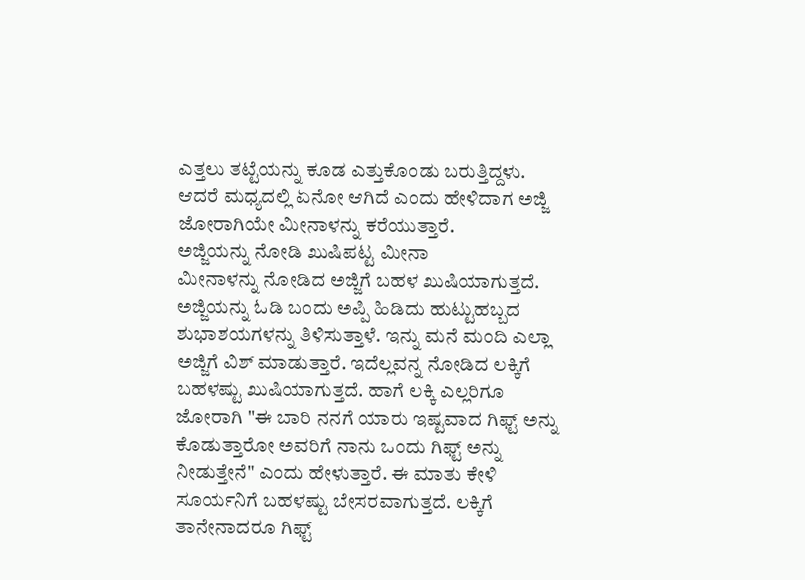ಎತ್ತಲು ತಟ್ಟೆಯನ್ನು ಕೂಡ ಎತ್ತುಕೊಂಡು ಬರುತ್ತಿದ್ದಳು. ಆದರೆ ಮಧ್ಯದಲ್ಲಿ ಏನೋ ಆಗಿದೆ ಎಂದು ಹೇಳಿದಾಗ ಅಜ್ಜಿ ಜೋರಾಗಿಯೇ ಮೀನಾಳನ್ನು ಕರೆಯುತ್ತಾರೆ.
ಅಜ್ಜಿಯನ್ನು ನೋಡಿ ಖುಷಿಪಟ್ಟ ಮೀನಾ
ಮೀನಾಳನ್ನು ನೋಡಿದ ಅಜ್ಜಿಗೆ ಬಹಳ ಖುಷಿಯಾಗುತ್ತದೆ. ಅಜ್ಜಿಯನ್ನು ಓಡಿ ಬಂದು ಅಪ್ಪಿ ಹಿಡಿದು ಹುಟ್ಟುಹಬ್ಬದ ಶುಭಾಶಯಗಳನ್ನು ತಿಳಿಸುತ್ತಾಳೆ. ಇನ್ನು ಮನೆ ಮಂದಿ ಎಲ್ಲಾ ಅಜ್ಜಿಗೆ ವಿಶ್ ಮಾಡುತ್ತಾರೆ. ಇದೆಲ್ಲವನ್ನ ನೋಡಿದ ಲಕ್ಕಿಗೆ ಬಹಳಷ್ಟು ಖುಷಿಯಾಗುತ್ತದೆ. ಹಾಗೆ ಲಕ್ಕಿ ಎಲ್ಲರಿಗೂ ಜೋರಾಗಿ "ಈ ಬಾರಿ ನನಗೆ ಯಾರು ಇಷ್ಟವಾದ ಗಿಫ್ಟ್ ಅನ್ನು ಕೊಡುತ್ತಾರೋ ಅವರಿಗೆ ನಾನು ಒಂದು ಗಿಫ್ಟ್ ಅನ್ನು ನೀಡುತ್ತೇನೆ" ಎಂದು ಹೇಳುತ್ತಾರೆ. ಈ ಮಾತು ಕೇಳಿ ಸೂರ್ಯನಿಗೆ ಬಹಳಷ್ಟು ಬೇಸರವಾಗುತ್ತದೆ. ಲಕ್ಕಿಗೆ ತಾನೇನಾದರೂ ಗಿಫ್ಟ್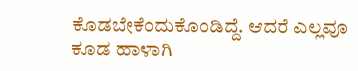ಕೊಡಬೇಕೆಂದುಕೊಂಡಿದ್ದೆ. ಆದರೆ ಎಲ್ಲವೂ ಕೂಡ ಹಾಳಾಗಿ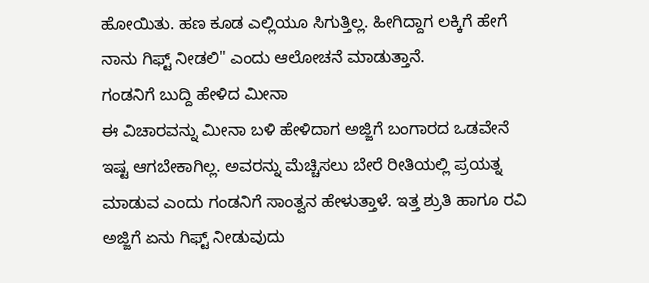ಹೋಯಿತು. ಹಣ ಕೂಡ ಎಲ್ಲಿಯೂ ಸಿಗುತ್ತಿಲ್ಲ. ಹೀಗಿದ್ದಾಗ ಲಕ್ಕಿಗೆ ಹೇಗೆ ನಾನು ಗಿಫ್ಟ್ ನೀಡಲಿ" ಎಂದು ಆಲೋಚನೆ ಮಾಡುತ್ತಾನೆ.
ಗಂಡನಿಗೆ ಬುದ್ದಿ ಹೇಳಿದ ಮೀನಾ
ಈ ವಿಚಾರವನ್ನು ಮೀನಾ ಬಳಿ ಹೇಳಿದಾಗ ಅಜ್ಜಿಗೆ ಬಂಗಾರದ ಒಡವೇನೆ ಇಷ್ಟ ಆಗಬೇಕಾಗಿಲ್ಲ. ಅವರನ್ನು ಮೆಚ್ಚಿಸಲು ಬೇರೆ ರೀತಿಯಲ್ಲಿ ಪ್ರಯತ್ನ ಮಾಡುವ ಎಂದು ಗಂಡನಿಗೆ ಸಾಂತ್ವನ ಹೇಳುತ್ತಾಳೆ. ಇತ್ತ ಶ್ರುತಿ ಹಾಗೂ ರವಿ ಅಜ್ಜಿಗೆ ಏನು ಗಿಫ್ಟ್ ನೀಡುವುದು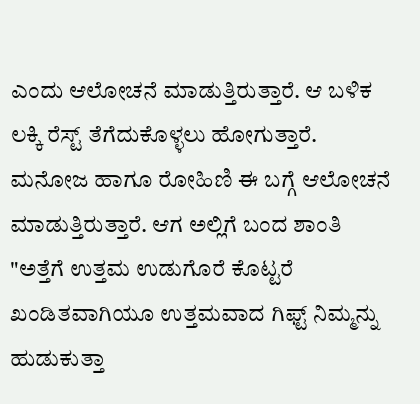ಎಂದು ಆಲೋಚನೆ ಮಾಡುತ್ತಿರುತ್ತಾರೆ. ಆ ಬಳಿಕ ಲಕ್ಕಿ ರೆಸ್ಟ್ ತೆಗೆದುಕೊಳ್ಳಲು ಹೋಗುತ್ತಾರೆ. ಮನೋಜ ಹಾಗೂ ರೋಹಿಣಿ ಈ ಬಗ್ಗೆ ಆಲೋಚನೆ ಮಾಡುತ್ತಿರುತ್ತಾರೆ. ಆಗ ಅಲ್ಲಿಗೆ ಬಂದ ಶಾಂತಿ "ಅತ್ತೆಗೆ ಉತ್ತಮ ಉಡುಗೊರೆ ಕೊಟ್ಟರೆ ಖಂಡಿತವಾಗಿಯೂ ಉತ್ತಮವಾದ ಗಿಫ್ಟ್ ನಿಮ್ಮನ್ನು ಹುಡುಕುತ್ತಾ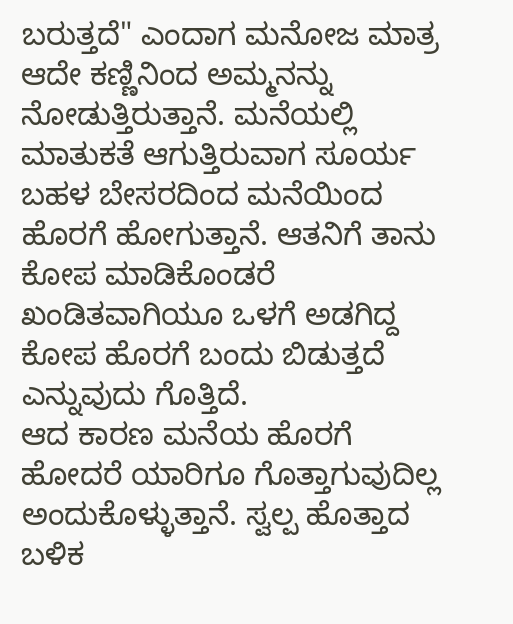ಬರುತ್ತದೆ" ಎಂದಾಗ ಮನೋಜ ಮಾತ್ರ ಆದೇ ಕಣ್ಣಿನಿಂದ ಅಮ್ಮನನ್ನು ನೋಡುತ್ತಿರುತ್ತಾನೆ. ಮನೆಯಲ್ಲಿ ಮಾತುಕತೆ ಆಗುತ್ತಿರುವಾಗ ಸೂರ್ಯ ಬಹಳ ಬೇಸರದಿಂದ ಮನೆಯಿಂದ ಹೊರಗೆ ಹೋಗುತ್ತಾನೆ. ಆತನಿಗೆ ತಾನು ಕೋಪ ಮಾಡಿಕೊಂಡರೆ ಖಂಡಿತವಾಗಿಯೂ ಒಳಗೆ ಅಡಗಿದ್ದ ಕೋಪ ಹೊರಗೆ ಬಂದು ಬಿಡುತ್ತದೆ ಎನ್ನುವುದು ಗೊತ್ತಿದೆ.
ಆದ ಕಾರಣ ಮನೆಯ ಹೊರಗೆ ಹೋದರೆ ಯಾರಿಗೂ ಗೊತ್ತಾಗುವುದಿಲ್ಲ ಅಂದುಕೊಳ್ಳುತ್ತಾನೆ. ಸ್ವಲ್ಪ ಹೊತ್ತಾದ ಬಳಿಕ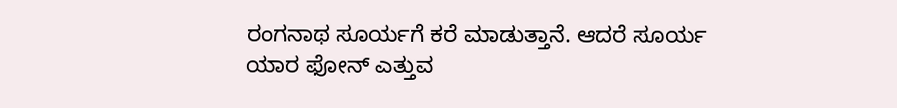ರಂಗನಾಥ ಸೂರ್ಯಗೆ ಕರೆ ಮಾಡುತ್ತಾನೆ. ಆದರೆ ಸೂರ್ಯ ಯಾರ ಫೋನ್ ಎತ್ತುವ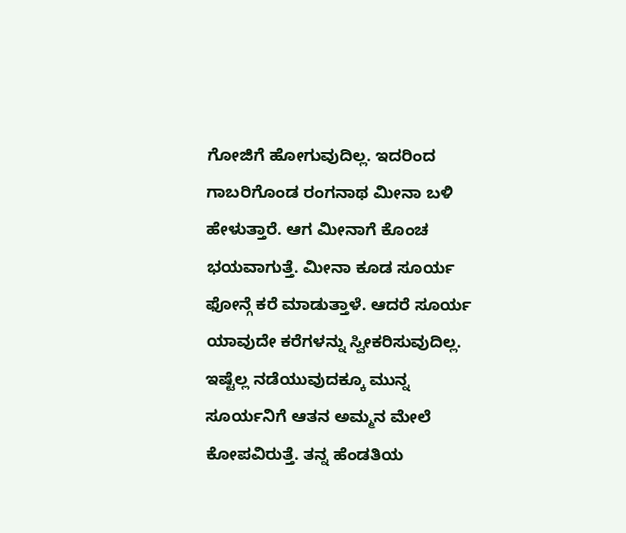ಗೋಜಿಗೆ ಹೋಗುವುದಿಲ್ಲ. ಇದರಿಂದ ಗಾಬರಿಗೊಂಡ ರಂಗನಾಥ ಮೀನಾ ಬಳಿ ಹೇಳುತ್ತಾರೆ. ಆಗ ಮೀನಾಗೆ ಕೊಂಚ ಭಯವಾಗುತ್ತೆ. ಮೀನಾ ಕೂಡ ಸೂರ್ಯ ಫೋನ್ಗೆ ಕರೆ ಮಾಡುತ್ತಾಳೆ. ಆದರೆ ಸೂರ್ಯ ಯಾವುದೇ ಕರೆಗಳನ್ನು ಸ್ವೀಕರಿಸುವುದಿಲ್ಲ.
ಇಷ್ಟೆಲ್ಲ ನಡೆಯುವುದಕ್ಕೂ ಮುನ್ನ ಸೂರ್ಯನಿಗೆ ಆತನ ಅಮ್ಮನ ಮೇಲೆ ಕೋಪವಿರುತ್ತೆ. ತನ್ನ ಹೆಂಡತಿಯ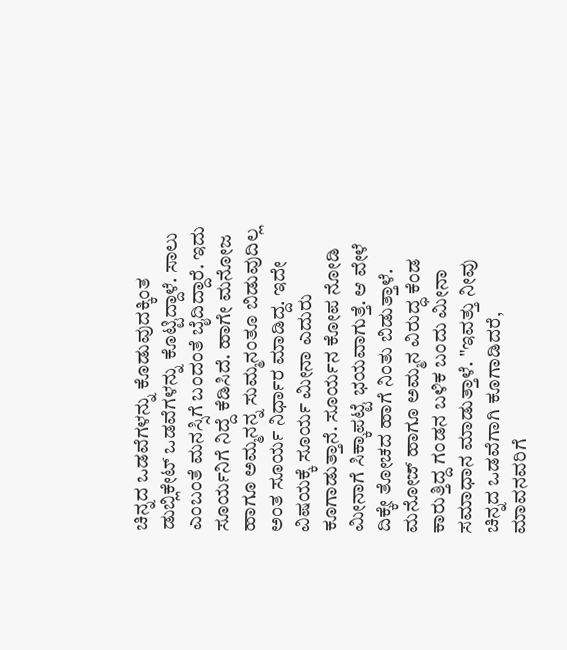ಚಿನ್ನದ ಒಡವೆಗಳನ್ನು ಕೊಡುವುದಕ್ಕಿಂತ ಡುಬ್ಲಿಕೇಟ್ ಒಡವೆಗಳನ್ನು ಕೊಟ್ಟಿದ್ದಾಳೆ. ಸಾಲು ಎಂಬಂತೆ ಮನಸ್ಸಿಗೆ ಬಂದಂತೆ ಬೈದಿದ್ದಾರೆ. ಇದು ಸೂರ್ಯನಿಗೆ ನಿದ್ದೆ ಕೆಡಿಸಿದೆ. ಹಾಗೇ ಮನೋಜ ಹಾಗೂ ಅಮ್ಮನನ್ನ ಸುಮ್ಮನಂತೂ ಬಿಡುವುದಿಲ್ಲ ಅಂತ ಸೂರ್ಯ ನಿರ್ಧಾರ ಮಾಡಿದ್ದ. ಇದೇ ವಿಷಯಕ್ಕೆ ಸೂರ್ಯ ಮೀನಾ ಎದುರು ಕೂಗಾಡುತ್ತಾನೆ. ಸೂರ್ಯನ ಕೋಪ ನೋಡಿ ಮೀನಾಗೆ ಸಿಕ್ಕಾಪಟ್ಟೆ ಭಯವಾಗುತ್ತೆ. ಆ ವೇಳೆ ದಿಕ್ಕೇ ತೋಚದ ಹಾಗೆ ನಿಂತು ಬಿಡುತ್ತಾಳೆ. ಮನೋಜ್ ಹಾಗೂ ಅಮ್ಮನ ವಿರುದ್ಧ ಕೆಂಡ ಕಾರುತ್ತಿದ್ದ ಗಂಡನ ಬಳಿಕ ಬಂದು ಮೀನಾ ಸಮಾಧಾನ ಮಾಡುತ್ತಾಳೆ. "ಇವತ್ತು ನೀವು ಚಿನ್ನದ ಒಡವೆಗಾಗಿ ಕೂಗಾಡಿದರೆ, ಮಾವನವರಿಗೆ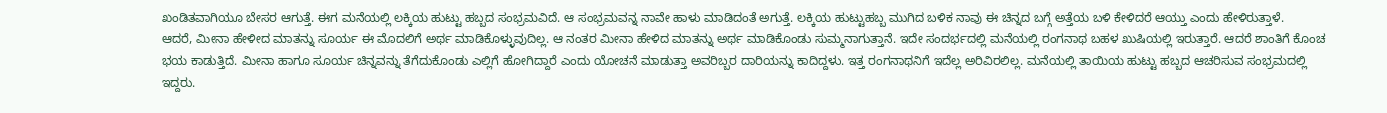ಖಂಡಿತವಾಗಿಯೂ ಬೇಸರ ಆಗುತ್ತೆ. ಈಗ ಮನೆಯಲ್ಲಿ ಲಕ್ಕಿಯ ಹುಟ್ಟು ಹಬ್ಬದ ಸಂಭ್ರಮವಿದೆ. ಆ ಸಂಭ್ರಮವನ್ನ ನಾವೇ ಹಾಳು ಮಾಡಿದಂತೆ ಅಗುತ್ತೆ. ಲಕ್ಕಿಯ ಹುಟ್ಟುಹಬ್ಬ ಮುಗಿದ ಬಳಿಕ ನಾವು ಈ ಚಿನ್ನದ ಬಗ್ಗೆ ಅತ್ತೆಯ ಬಳಿ ಕೇಳಿದರೆ ಆಯ್ತು ಎಂದು ಹೇಳಿರುತ್ತಾಳೆ.
ಆದರೆ, ಮೀನಾ ಹೇಳೀದ ಮಾತನ್ನು ಸೂರ್ಯ ಈ ಮೊದಲಿಗೆ ಅರ್ಥ ಮಾಡಿಕೊಳ್ಳುವುದಿಲ್ಲ. ಆ ನಂತರ ಮೀನಾ ಹೇಳಿದ ಮಾತನ್ನು ಅರ್ಥ ಮಾಡಿಕೊಂಡು ಸುಮ್ಮನಾಗುತ್ತಾನೆ. ಇದೇ ಸಂದರ್ಭದಲ್ಲಿ ಮನೆಯಲ್ಲಿ ರಂಗನಾಥ ಬಹಳ ಖುಷಿಯಲ್ಲಿ ಇರುತ್ತಾರೆ. ಆದರೆ ಶಾಂತಿಗೆ ಕೊಂಚ ಭಯ ಕಾಡುತ್ತಿದೆ. ಮೀನಾ ಹಾಗೂ ಸೂರ್ಯ ಚಿನ್ನವನ್ನು ತೆಗೆದುಕೊಂಡು ಎಲ್ಲಿಗೆ ಹೋಗಿದ್ದಾರೆ ಎಂದು ಯೋಚನೆ ಮಾಡುತ್ತಾ ಅವರಿಬ್ಬರ ದಾರಿಯನ್ನು ಕಾದಿದ್ದಳು. ಇತ್ತ ರಂಗನಾಥನಿಗೆ ಇದೆಲ್ಲ ಅರಿವಿರಲಿಲ್ಲ. ಮನೆಯಲ್ಲಿ ತಾಯಿಯ ಹುಟ್ಟು ಹಬ್ಬದ ಆಚರಿಸುವ ಸಂಭ್ರಮದಲ್ಲಿ ಇದ್ದರು.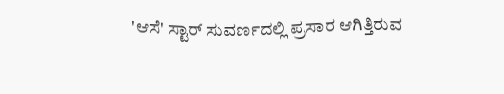'ಆಸೆ' ಸ್ಟಾರ್ ಸುವರ್ಣದಲ್ಲಿ ಪ್ರಸಾರ ಆಗಿತ್ತಿರುವ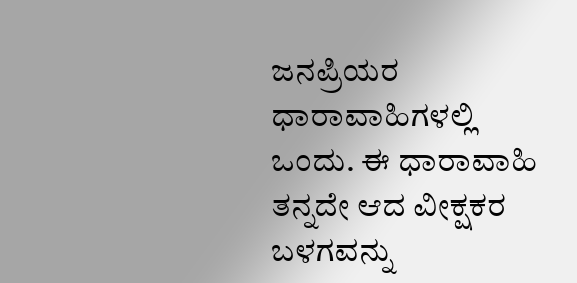ಜನಪ್ರಿಯರ ಧಾರಾವಾಹಿಗಳಲ್ಲಿ ಒಂದು. ಈ ಧಾರಾವಾಹಿ ತನ್ನದೇ ಆದ ವೀಕ್ಷಕರ ಬಳಗವನ್ನು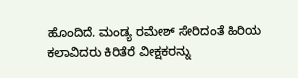ಹೊಂದಿದೆ. ಮಂಡ್ಯ ರಮೇಶ್ ಸೇರಿದಂತೆ ಹಿರಿಯ ಕಲಾವಿದರು ಕಿರಿತೆರೆ ವೀಕ್ಷಕರನ್ನು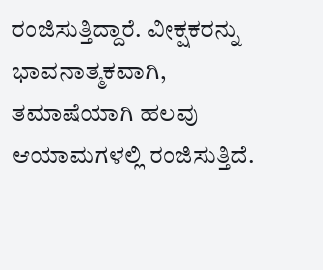ರಂಜಿಸುತ್ತಿದ್ದಾರೆ. ವೀಕ್ಷಕರನ್ನು ಭಾವನಾತ್ಮಕವಾಗಿ, ತಮಾಷೆಯಾಗಿ ಹಲವು ಆಯಾಮಗಳಲ್ಲಿ ರಂಜಿಸುತ್ತಿದೆ.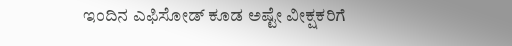ಇಂದಿನ ಎಫಿಸೋಡ್ ಕೂಡ ಅಷ್ಟೇ ವೀಕ್ಷಕರಿಗೆ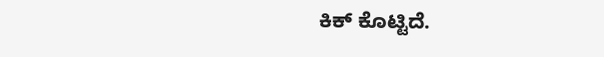ಕಿಕ್ ಕೊಟ್ಟಿದೆ.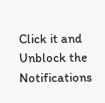Click it and Unblock the Notifications